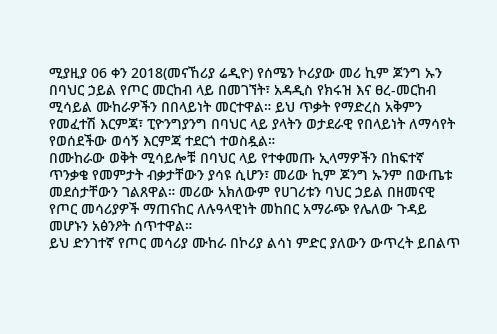ሚያዚያ 06 ቀን 2018(መናኸሪያ ሬዲዮ) የሰሜን ኮሪያው መሪ ኪም ጆንግ ኡን በባህር ኃይል የጦር መርከብ ላይ በመገኘት፣ አዳዲስ የክሩዝ እና ፀረ-መርከብ ሚሳይል ሙከራዎችን በበላይነት መርተዋል። ይህ ጥቃት የማድረስ አቅምን የመፈተሽ እርምጃ፣ ፒዮንግያንግ በባህር ላይ ያላትን ወታደራዊ የበላይነት ለማሳየት የወሰደችው ወሳኝ እርምጃ ተደርጎ ተወስዷል።
በሙከራው ወቅት ሚሳይሎቹ በባህር ላይ የተቀመጡ ኢላማዎችን በከፍተኛ ጥንቃቄ የመምታት ብቃታቸውን ያሳዩ ሲሆን፣ መሪው ኪም ጆንግ ኡንም በውጤቱ መደሰታቸውን ገልጸዋል። መሪው አክለውም የሀገሪቱን ባህር ኃይል በዘመናዊ የጦር መሳሪያዎች ማጠናከር ለሉዓላዊነት መከበር አማራጭ የሌለው ጉዳይ መሆኑን አፅንዖት ሰጥተዋል።
ይህ ድንገተኛ የጦር መሳሪያ ሙከራ በኮሪያ ልሳነ ምድር ያለውን ውጥረት ይበልጥ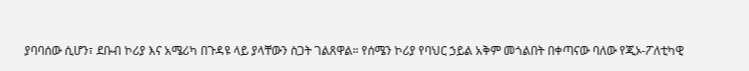ያባባሰው ሲሆን፣ ደቡብ ኮሪያ እና አሜሪካ በጉዳዩ ላይ ያላቸውን ስጋት ገልጸዋል። የሰሜን ኮሪያ የባህር ኃይል አቅም መጎልበት በቀጣናው ባለው የጂኦ-ፖለቲካዊ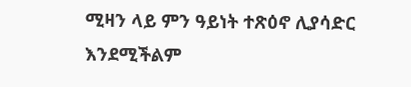ሚዛን ላይ ምን ዓይነት ተጽዕኖ ሊያሳድር እንደሚችልም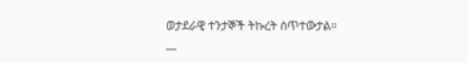ወታደራዊ ተንታኞች ትኩረት ሰጥተውታል።
__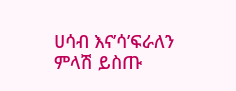ሀሳብ እና’ሳ’ፍራለን
ምላሽ ይስጡ